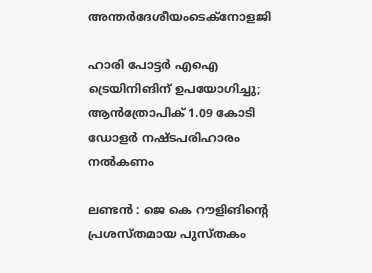അന്തർദേശീയംടെക്നോളജി

ഹാരി പോട്ടര്‍ എഐ ട്രെയിനിങിന് ഉപയോഗിച്ചു; ആന്‍ത്രോപിക് 1.09 കോടി ഡോളര്‍ നഷ്ടപരിഹാരം നല്‍കണം

ലണ്ടന്‍ : ജെ കെ റൗളിങിന്റെ പ്രശസ്തമായ പുസ്തകം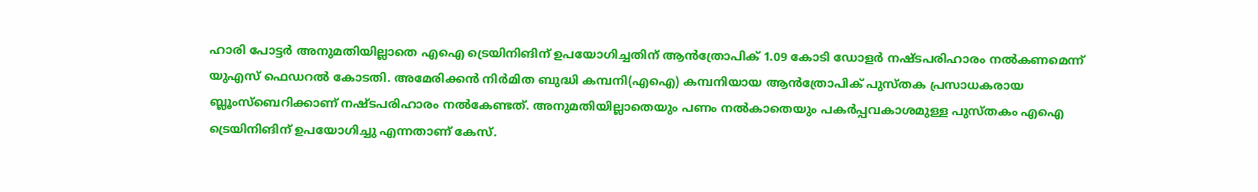ഹാരി പോട്ടര്‍ അനുമതിയില്ലാതെ എഐ ട്രെയിനിങിന് ഉപയോഗിച്ചതിന് ആന്‍ത്രോപിക് 1.09 കോടി ഡോളര്‍ നഷ്ടപരിഹാരം നല്‍കണമെന്ന് യുഎസ് ഫെഡറല്‍ കോടതി. അമേരിക്കന്‍ നിര്‍മിത ബുദ്ധി കമ്പനി(എഐ) കമ്പനിയായ ആന്‍ത്രോപിക് പുസ്തക പ്രസാധകരായ ബ്ലൂംസ്‌ബെറിക്കാണ് നഷ്ടപരിഹാരം നല്‍കേണ്ടത്. അനുമതിയില്ലാതെയും പണം നല്‍കാതെയും പകര്‍പ്പവകാശമുള്ള പുസ്തകം എഐ ട്രെയിനിങിന് ഉപയോഗിച്ചു എന്നതാണ് കേസ്.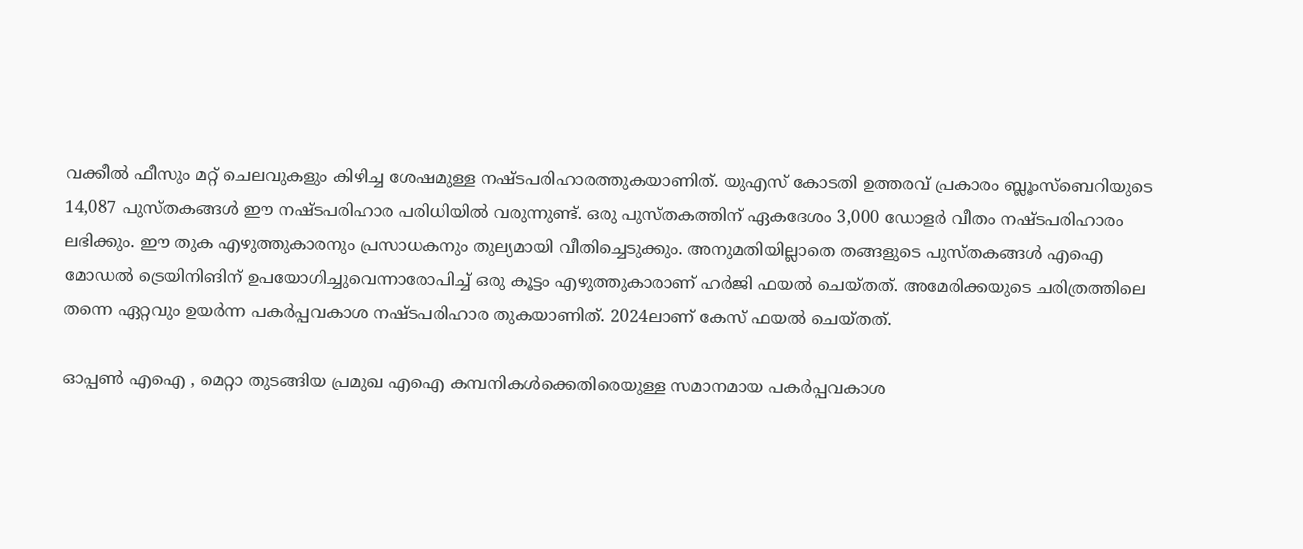വക്കീല്‍ ഫീസും മറ്റ് ചെലവുകളും കിഴിച്ച ശേഷമുള്ള നഷ്ടപരിഹാരത്തുകയാണിത്. യുഎസ് കോടതി ഉത്തരവ് പ്രകാരം ബ്ലൂംസ്ബെറിയുടെ 14,087 പുസ്തകങ്ങള്‍ ഈ നഷ്ടപരിഹാര പരിധിയില്‍ വരുന്നുണ്ട്. ഒരു പുസ്തകത്തിന് ഏകദേശം 3,000 ഡോളര്‍ വീതം നഷ്ടപരിഹാരം ലഭിക്കും. ഈ തുക എഴുത്തുകാരനും പ്രസാധകനും തുല്യമായി വീതിച്ചെടുക്കും. അനുമതിയില്ലാതെ തങ്ങളുടെ പുസ്തകങ്ങള്‍ എഐ മോഡല്‍ ട്രെയിനിങിന് ഉപയോഗിച്ചുവെന്നാരോപിച്ച് ഒരു കൂട്ടം എഴുത്തുകാരാണ് ഹര്‍ജി ഫയല്‍ ചെയ്തത്. അമേരിക്കയുടെ ചരിത്രത്തിലെ തന്നെ ഏറ്റവും ഉയര്‍ന്ന പകര്‍പ്പവകാശ നഷ്ടപരിഹാര തുകയാണിത്. 2024ലാണ് കേസ് ഫയല്‍ ചെയ്തത്.

ഓപ്പണ്‍ എഐ , മെറ്റാ തുടങ്ങിയ പ്രമുഖ എഐ കമ്പനികള്‍ക്കെതിരെയുള്ള സമാനമായ പകര്‍പ്പവകാശ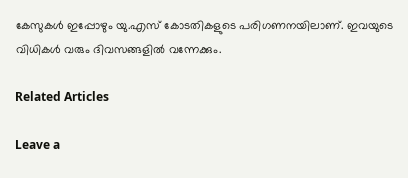കേസുകള്‍ ഇപ്പോഴും യു.എസ് കോടതികളുടെ പരിഗണനയിലാണ്. ഇവയുടെ വിധികള്‍ വരും ദിവസങ്ങളില്‍ വന്നേക്കും.

Related Articles

Leave a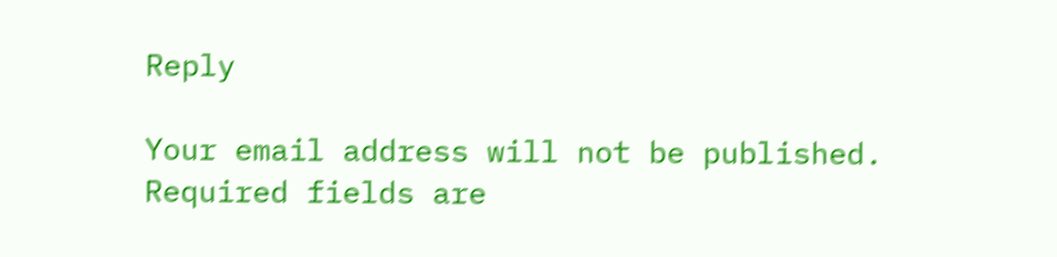Reply

Your email address will not be published. Required fields are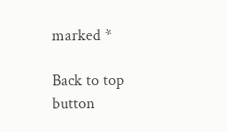marked *

Back to top button